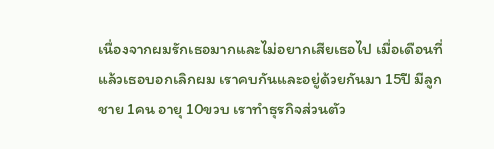เนื่องจากผมรักเธอมากและไม่อยากเสียเธอไป เมื่อเดือนที่แล้วเธอบอกเลิกผม เราคบกันและอยู่ด้วยกันมา 15ปี มีลูกชาย 1คน อายุ 10ขวบ เราทำธุรกิจส่วนตัว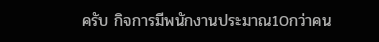ครับ กิจการมีพนักงานประมาณ10กว่าคน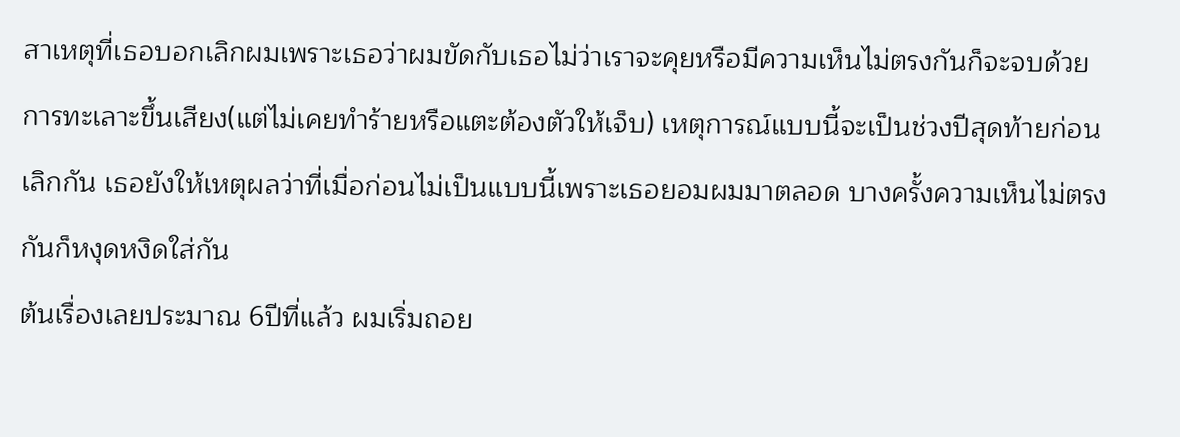สาเหตุที่เธอบอกเลิกผมเพราะเธอว่าผมขัดกับเธอไม่ว่าเราจะคุยหรือมีความเห็นไม่ตรงกันก็จะจบด้วยการทะเลาะขึ้นเสียง(แต่ไม่เคยทำร้ายหรือแตะต้องตัวให้เจ็บ) เหตุการณ์แบบนี้จะเป็นช่วงปีสุดท้ายก่อนเลิกกัน เธอยังให้เหตุผลว่าที่เมื่อก่อนไม่เป็นแบบนี้เพราะเธอยอมผมมาตลอด บางครั้งความเห็นไม่ตรงกันก็หงุดหงิดใส่กัน
ต้นเรื่องเลยประมาณ 6ปีที่แล้ว ผมเริ่มถอย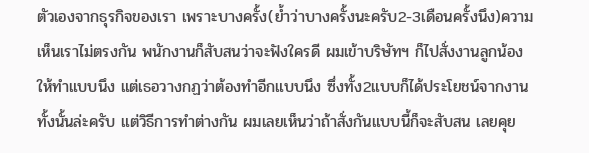ตัวเองจากธุรกิจของเรา เพราะบางครั้ง(ย้ำว่าบางครั้งนะครับ2-3เดือนครั้งนึง)ความเห็นเราไม่ตรงกัน พนักงานก็สับสนว่าจะฟังใครดี ผมเข้าบริษัทฯ ก็ไปสั่งงานลูกน้องให้ทำแบบนึง แต่เธอวางกฏว่าต้องทำอีกแบบนึง ซึ่งทั้ง2แบบก็ได้ประโยชน์จากงานทั้งนั้นล่ะครับ แต่วิธีการทำต่างกัน ผมเลยเห็นว่าถ้าสั่งกันแบบนี้ก็จะสับสน เลยคุย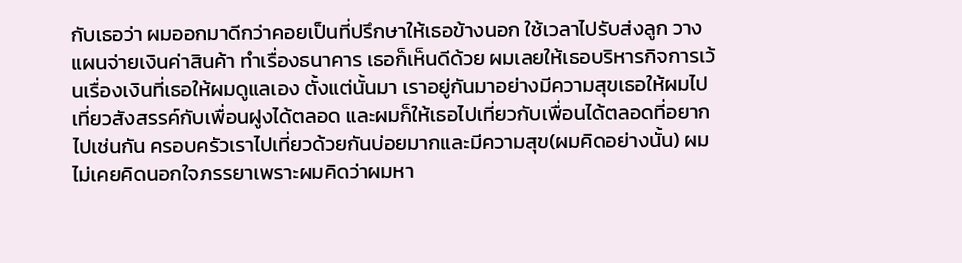กับเธอว่า ผมออกมาดีกว่าคอยเป็นที่ปรึกษาให้เธอข้างนอก ใช้เวลาไปรับส่งลูก วางแผนจ่ายเงินค่าสินค้า ทำเรื่องธนาคาร เธอก็เห็นดีด้วย ผมเลยให้เธอบริหารกิจการเว้นเรื่องเงินที่เธอให้ผมดูแลเอง ตั้งแต่นั้นมา เราอยู่กันมาอย่างมีความสุขเธอให้ผมไปเที่ยวสังสรรค์กับเพื่อนฝูงได้ตลอด และผมก็ให้เธอไปเที่ยวกับเพื่อนได้ตลอดที่อยากไปเช่นกัน ครอบครัวเราไปเที่ยวด้วยกันบ่อยมากและมีความสุข(ผมคิดอย่างนั้น) ผมไม่เคยคิดนอกใจภรรยาเพราะผมคิดว่าผมหา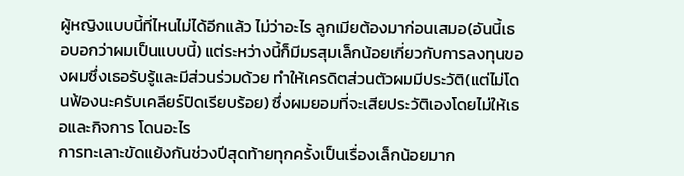ผู้หญิงแบบนี้ที่ไหนไม่ได้อีกแล้ว ไม่ว่าอะไร ลูกเมียต้องมาก่อนเสมอ(อันนี้เธอบอกว่าผมเป็นแบบนี้) แต่ระหว่างนี้ก็มีมรสุมเล็กน้อยเกี่ยวกับการลงทุนของผมซึ่งเธอรับรู้และมีส่วนร่วมด้วย ทำให้เครดิตส่วนตัวผมมีประวัติ(แต่ไม่โดนฟ้องนะครับเคลียร์ปิดเรียบร้อย) ซึ่งผมยอมที่จะเสียประวัติเองโดยไม่ให้เธอและกิจการ โดนอะไร
การทะเลาะขัดแย้งกันช่วงปีสุดท้ายทุกครั้งเป็นเรื่องเล็กน้อยมาก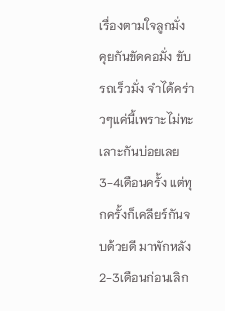เรื่องตามใจลูกมั่ง คุยกันขัดคอมั่ง ขับรถเร็วมั่ง จำได้คร่าวๆแค่นี้เพราะไม่ทะเลาะกันบ่อยเลย 3-4เดือนครั้ง แต่ทุกครั้งก็เคลียร์กันจบด้วยดี มาพักหลัง2-3เดือนก่อนเลิก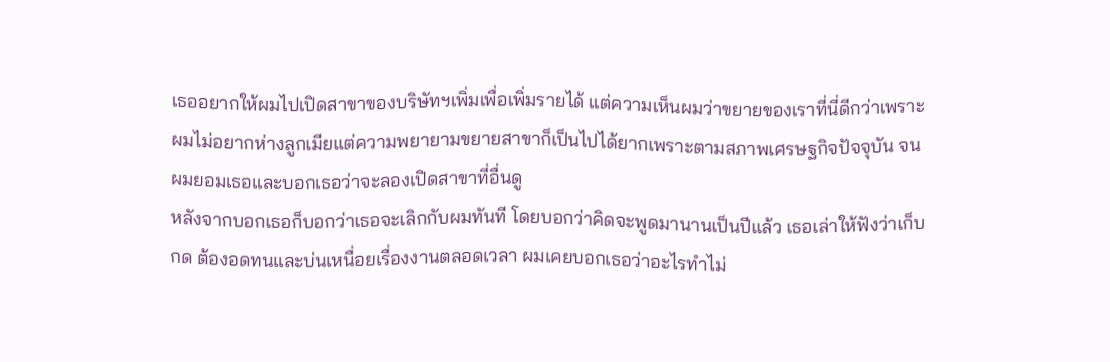เธออยากให้ผมไปเปิดสาขาของบริษัทฯเพิ่มเพื่อเพิ่มรายได้ แต่ความเห็นผมว่าขยายของเราที่นี่ดีกว่าเพราะผมไม่อยากห่างลูกเมียแต่ความพยายามขยายสาขาก็เป็นไปได้ยากเพราะตามสภาพเศรษฐกิจปัจจุบัน จนผมยอมเธอและบอกเธอว่าจะลองเปิดสาขาที่อื่นดู
หลังจากบอกเธอก็บอกว่าเธอจะเลิกกับผมทันที โดยบอกว่าคิดจะพูดมานานเป็นปีแล้ว เธอเล่าให้ฟังว่าเก็บกด ต้องอดทนและบ่นเหนื่อยเรื่องงานตลอดเวลา ผมเคยบอกเธอว่าอะไรทำไม่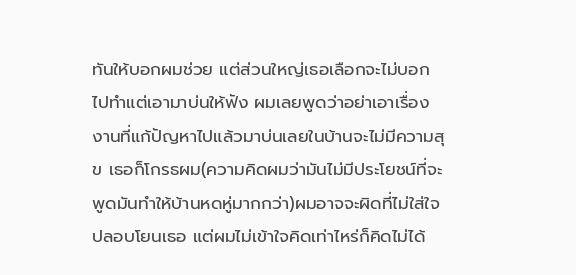ทันให้บอกผมช่วย แต่ส่วนใหญ่เธอเลือกจะไม่บอกไปทำแต่เอามาบ่นให้ฟัง ผมเลยพูดว่าอย่าเอาเรื่องงานที่แก้ปัญหาไปแล้วมาบ่นเลยในบ้านจะไม่มีความสุข เธอก็โกรธผม(ความคิดผมว่ามันไม่มีประโยชน์ที่จะพูดมันทำให้บ้านหดหู่มากกว่า)ผมอาจจะผิดที่ไม่ใส่ใจปลอบโยนเธอ แต่ผมไม่เข้าใจคิดเท่าไหร่ก็คิดไม่ได้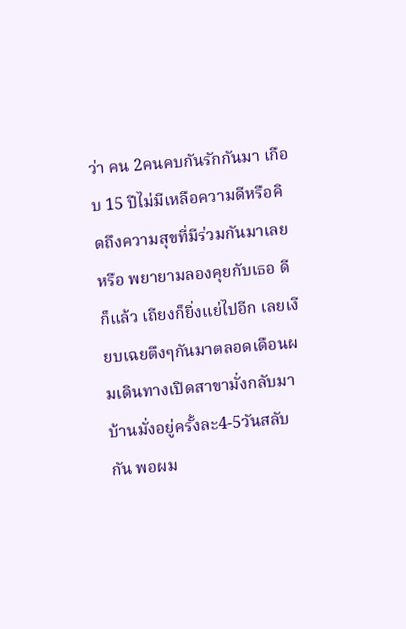ว่า คน 2คนคบกันรักกันมา เกือบ 15 ปีไม่มีเหลือความดีหรือคิดถึงความสุขที่มีร่วมกันมาเลยหรือ พยายามลองคุยกับเธอ ดีก็แล้ว เถียงก็ยิ่งแย่ไปอีก เลยเงียบเฉยตึงๆกันมาตลอดเดือนผมเดินทางเปิดสาขามั่งกลับมาบ้านมั่งอยู่ครั้งละ4-5วันสลับกัน พอผม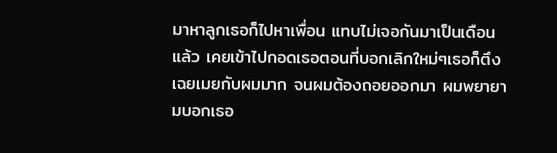มาหาลูกเธอก็ไปหาเพื่อน แทบไม่เจอกันมาเป็นเดือนแล้ว เคยเข้าไปกอดเธอตอนที่บอกเลิกใหม่ๆเธอก็ตึงเฉยเมยกับผมมาก จนผมต้องถอยออกมา ผมพยายามบอกเธอ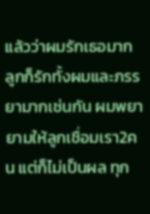แล้วว่าผมรักเธอมาก ลูกก็รักทั้งผมและภรรยามากเช่นกัน ผมพยายามให้ลูกเชื่อมเรา2คน แต่ก็ไม่เป็นผล ทุก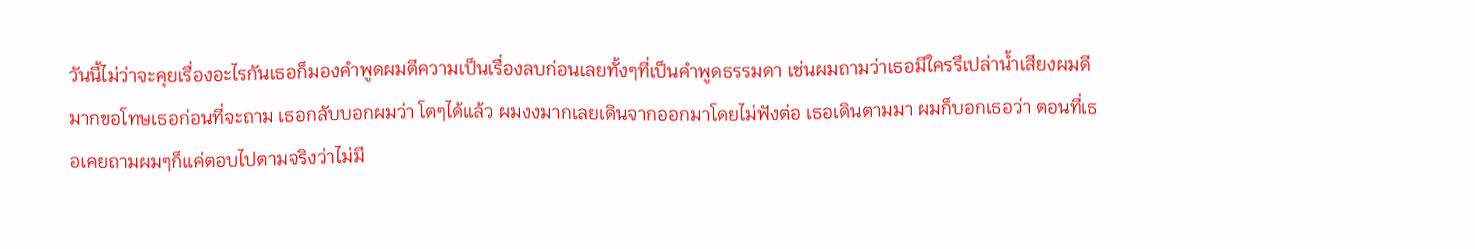วันนี้ไม่ว่าจะคุยเรื่องอะไรกันเธอก็มองคำพูดผมตีความเป็นเรื่องลบก่อนเลยทั้งๆที่เป็นคำพูดธรรมดา เช่นผมถามว่าเธอมีใครรึเปล่าน้ำเสียงผมดีมากขอโทษเธอก่อนที่จะถาม เธอกลับบอกผมว่า โตๆได้แล้ว ผมงงมากเลยเดินจากออกมาโดยไม่ฟังต่อ เธอเดินตามมา ผมก็บอกเธอว่า ตอนที่เธอเคยถามผมๆก็แค่ตอบไปตามจริงว่าไม่มี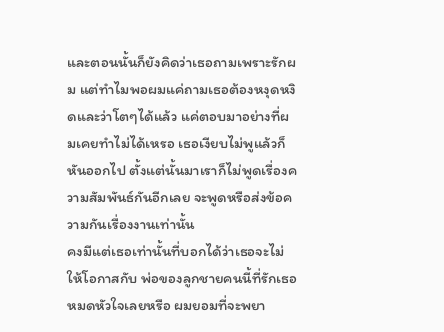และตอนนั้นก็ยังคิดว่าเธอถามเพราะรักผม แต่ทำไมพอผมแค่ถามเธอต้องหงุดหงิดและว่าโตๆได้แล้ว แค่ตอบมาอย่างที่ผมเคยทำไม่ได้เหรอ เธอเงียบไม่พูแล้วก็หันออกไป ตั้งแต่นั้นมาเราก็ไม่พูดเรื่องความสัมพันธ์กันอีกเลย จะพูดหรือส่งข้อความกันเรื่องงานเท่านั้น
คงมีแต่เธอเท่านั้นที่บอกได้ว่าเธอจะไม่ให้โอกาสกับ พ่อของลูกชายคนนี้ที่รักเธอหมดหัวใจเลยหรือ ผมยอมที่จะพยา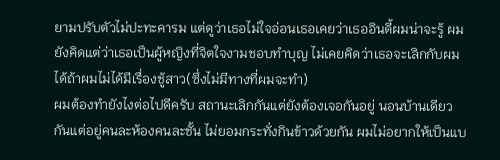ยามปรับตัวไม่ปะทะคารม แต่ดูว่าเธอไม่ใจอ่อนเธอเคยว่าเธออินดี้ผมน่าจะรู้ ผมยังคิดแต่ว่าเธอเป็นผู้หญิงที่จิตใจงามชอบทำบุญ ไม่เคยคิดว่าเธอจะเลิกกับผมได้ถ้าผมไม่ได้มีเรื่องชู้สาว(ซึ่งไม่มีทางที่ผมจะทำ)
ผมต้องทำยังไงต่อไปดีครับ สถานะเลิกกันแต่ยังต้องเจอกันอยู่ นอนบ้านเดียวกันแต่อยู่คนละห้องคนละชั้น ไม่ยอมกระทั่งกินข้าวด้วยกัน ผมไม่อยากให้เป็นแบ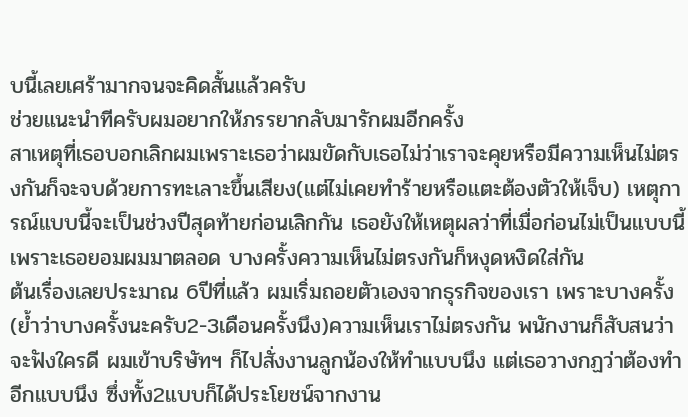บนี้เลยเศร้ามากจนจะคิดสั้นแล้วครับ
ช่วยแนะนำทีครับผมอยากให้ภรรยากลับมารักผมอีกครั้ง
สาเหตุที่เธอบอกเลิกผมเพราะเธอว่าผมขัดกับเธอไม่ว่าเราจะคุยหรือมีความเห็นไม่ตรงกันก็จะจบด้วยการทะเลาะขึ้นเสียง(แต่ไม่เคยทำร้ายหรือแตะต้องตัวให้เจ็บ) เหตุการณ์แบบนี้จะเป็นช่วงปีสุดท้ายก่อนเลิกกัน เธอยังให้เหตุผลว่าที่เมื่อก่อนไม่เป็นแบบนี้เพราะเธอยอมผมมาตลอด บางครั้งความเห็นไม่ตรงกันก็หงุดหงิดใส่กัน
ต้นเรื่องเลยประมาณ 6ปีที่แล้ว ผมเริ่มถอยตัวเองจากธุรกิจของเรา เพราะบางครั้ง(ย้ำว่าบางครั้งนะครับ2-3เดือนครั้งนึง)ความเห็นเราไม่ตรงกัน พนักงานก็สับสนว่าจะฟังใครดี ผมเข้าบริษัทฯ ก็ไปสั่งงานลูกน้องให้ทำแบบนึง แต่เธอวางกฏว่าต้องทำอีกแบบนึง ซึ่งทั้ง2แบบก็ได้ประโยชน์จากงาน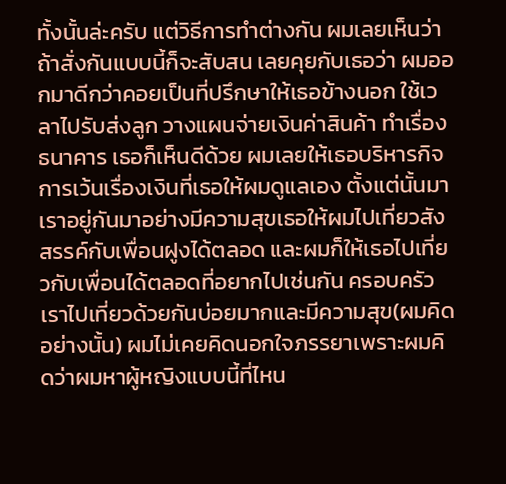ทั้งนั้นล่ะครับ แต่วิธีการทำต่างกัน ผมเลยเห็นว่าถ้าสั่งกันแบบนี้ก็จะสับสน เลยคุยกับเธอว่า ผมออกมาดีกว่าคอยเป็นที่ปรึกษาให้เธอข้างนอก ใช้เวลาไปรับส่งลูก วางแผนจ่ายเงินค่าสินค้า ทำเรื่องธนาคาร เธอก็เห็นดีด้วย ผมเลยให้เธอบริหารกิจการเว้นเรื่องเงินที่เธอให้ผมดูแลเอง ตั้งแต่นั้นมา เราอยู่กันมาอย่างมีความสุขเธอให้ผมไปเที่ยวสังสรรค์กับเพื่อนฝูงได้ตลอด และผมก็ให้เธอไปเที่ยวกับเพื่อนได้ตลอดที่อยากไปเช่นกัน ครอบครัวเราไปเที่ยวด้วยกันบ่อยมากและมีความสุข(ผมคิดอย่างนั้น) ผมไม่เคยคิดนอกใจภรรยาเพราะผมคิดว่าผมหาผู้หญิงแบบนี้ที่ไหน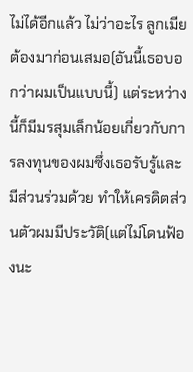ไม่ได้อีกแล้ว ไม่ว่าอะไร ลูกเมียต้องมาก่อนเสมอ(อันนี้เธอบอกว่าผมเป็นแบบนี้) แต่ระหว่างนี้ก็มีมรสุมเล็กน้อยเกี่ยวกับการลงทุนของผมซึ่งเธอรับรู้และมีส่วนร่วมด้วย ทำให้เครดิตส่วนตัวผมมีประวัติ(แต่ไม่โดนฟ้องนะ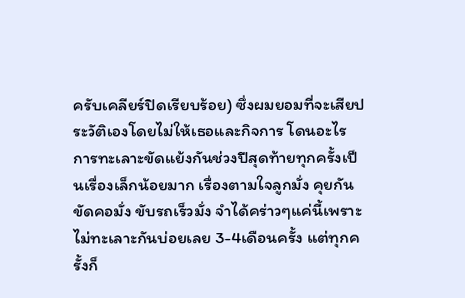ครับเคลียร์ปิดเรียบร้อย) ซึ่งผมยอมที่จะเสียประวัติเองโดยไม่ให้เธอและกิจการ โดนอะไร
การทะเลาะขัดแย้งกันช่วงปีสุดท้ายทุกครั้งเป็นเรื่องเล็กน้อยมาก เรื่องตามใจลูกมั่ง คุยกันขัดคอมั่ง ขับรถเร็วมั่ง จำได้คร่าวๆแค่นี้เพราะไม่ทะเลาะกันบ่อยเลย 3-4เดือนครั้ง แต่ทุกครั้งก็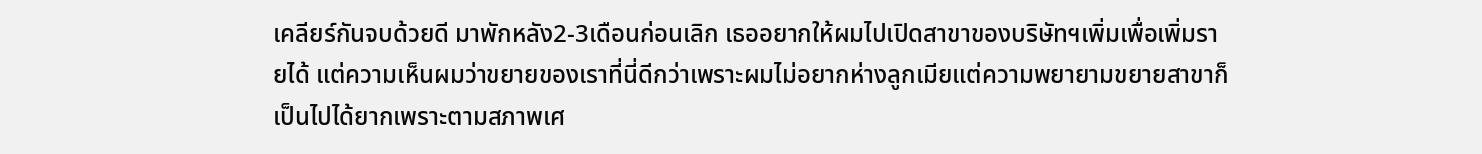เคลียร์กันจบด้วยดี มาพักหลัง2-3เดือนก่อนเลิก เธออยากให้ผมไปเปิดสาขาของบริษัทฯเพิ่มเพื่อเพิ่มรายได้ แต่ความเห็นผมว่าขยายของเราที่นี่ดีกว่าเพราะผมไม่อยากห่างลูกเมียแต่ความพยายามขยายสาขาก็เป็นไปได้ยากเพราะตามสภาพเศ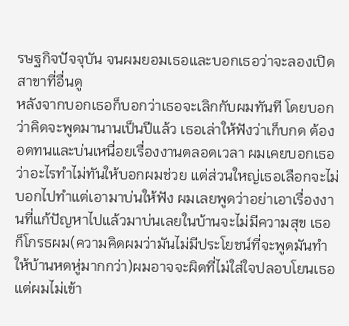รษฐกิจปัจจุบัน จนผมยอมเธอและบอกเธอว่าจะลองเปิดสาขาที่อื่นดู
หลังจากบอกเธอก็บอกว่าเธอจะเลิกกับผมทันที โดยบอกว่าคิดจะพูดมานานเป็นปีแล้ว เธอเล่าให้ฟังว่าเก็บกด ต้องอดทนและบ่นเหนื่อยเรื่องงานตลอดเวลา ผมเคยบอกเธอว่าอะไรทำไม่ทันให้บอกผมช่วย แต่ส่วนใหญ่เธอเลือกจะไม่บอกไปทำแต่เอามาบ่นให้ฟัง ผมเลยพูดว่าอย่าเอาเรื่องงานที่แก้ปัญหาไปแล้วมาบ่นเลยในบ้านจะไม่มีความสุข เธอก็โกรธผม(ความคิดผมว่ามันไม่มีประโยชน์ที่จะพูดมันทำให้บ้านหดหู่มากกว่า)ผมอาจจะผิดที่ไม่ใส่ใจปลอบโยนเธอ แต่ผมไม่เข้า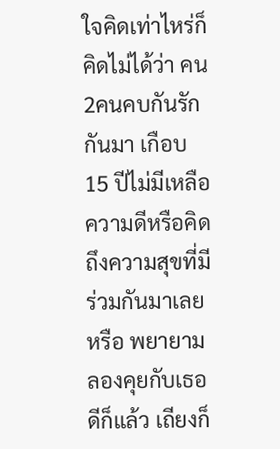ใจคิดเท่าไหร่ก็คิดไม่ได้ว่า คน 2คนคบกันรักกันมา เกือบ 15 ปีไม่มีเหลือความดีหรือคิดถึงความสุขที่มีร่วมกันมาเลยหรือ พยายามลองคุยกับเธอ ดีก็แล้ว เถียงก็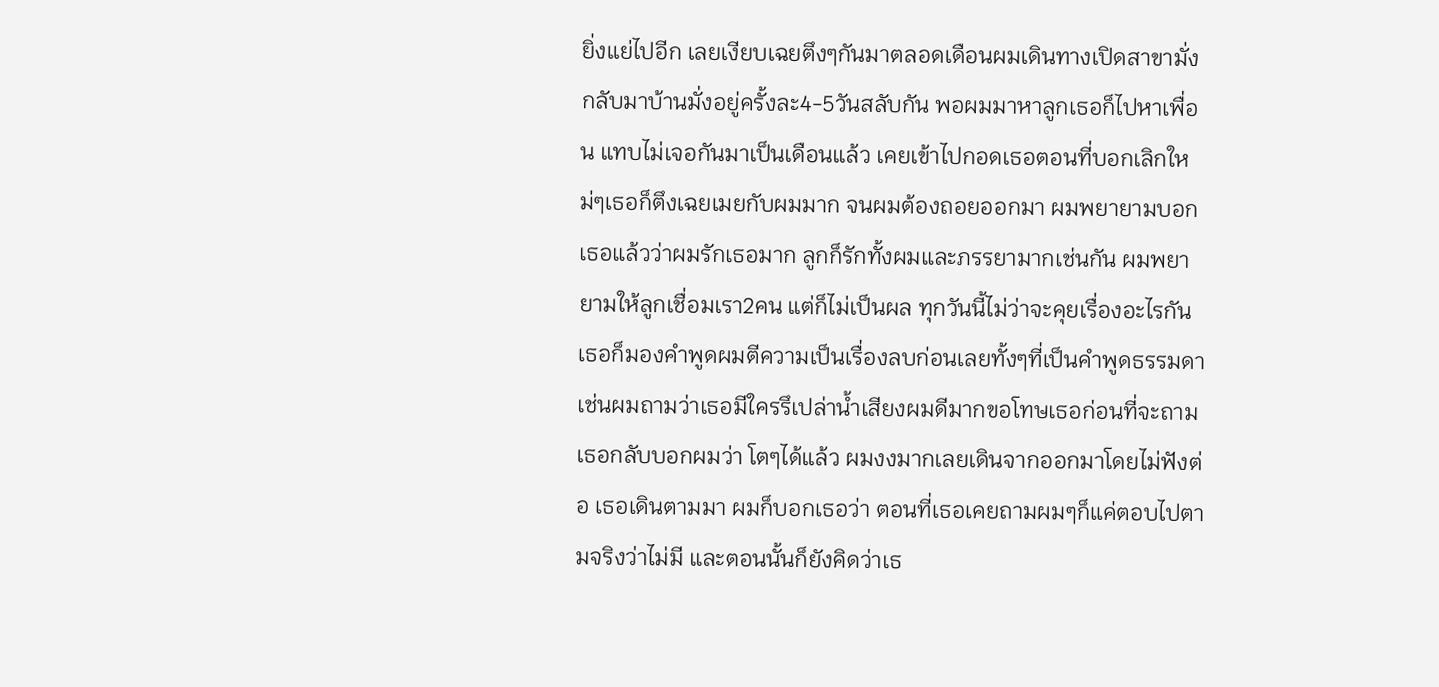ยิ่งแย่ไปอีก เลยเงียบเฉยตึงๆกันมาตลอดเดือนผมเดินทางเปิดสาขามั่งกลับมาบ้านมั่งอยู่ครั้งละ4-5วันสลับกัน พอผมมาหาลูกเธอก็ไปหาเพื่อน แทบไม่เจอกันมาเป็นเดือนแล้ว เคยเข้าไปกอดเธอตอนที่บอกเลิกใหม่ๆเธอก็ตึงเฉยเมยกับผมมาก จนผมต้องถอยออกมา ผมพยายามบอกเธอแล้วว่าผมรักเธอมาก ลูกก็รักทั้งผมและภรรยามากเช่นกัน ผมพยายามให้ลูกเชื่อมเรา2คน แต่ก็ไม่เป็นผล ทุกวันนี้ไม่ว่าจะคุยเรื่องอะไรกันเธอก็มองคำพูดผมตีความเป็นเรื่องลบก่อนเลยทั้งๆที่เป็นคำพูดธรรมดา เช่นผมถามว่าเธอมีใครรึเปล่าน้ำเสียงผมดีมากขอโทษเธอก่อนที่จะถาม เธอกลับบอกผมว่า โตๆได้แล้ว ผมงงมากเลยเดินจากออกมาโดยไม่ฟังต่อ เธอเดินตามมา ผมก็บอกเธอว่า ตอนที่เธอเคยถามผมๆก็แค่ตอบไปตามจริงว่าไม่มี และตอนนั้นก็ยังคิดว่าเธ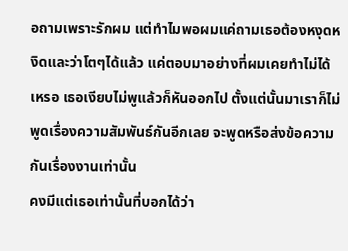อถามเพราะรักผม แต่ทำไมพอผมแค่ถามเธอต้องหงุดหงิดและว่าโตๆได้แล้ว แค่ตอบมาอย่างที่ผมเคยทำไม่ได้เหรอ เธอเงียบไม่พูแล้วก็หันออกไป ตั้งแต่นั้นมาเราก็ไม่พูดเรื่องความสัมพันธ์กันอีกเลย จะพูดหรือส่งข้อความกันเรื่องงานเท่านั้น
คงมีแต่เธอเท่านั้นที่บอกได้ว่า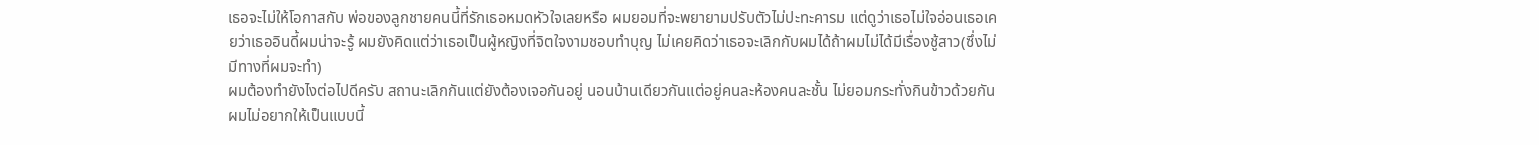เธอจะไม่ให้โอกาสกับ พ่อของลูกชายคนนี้ที่รักเธอหมดหัวใจเลยหรือ ผมยอมที่จะพยายามปรับตัวไม่ปะทะคารม แต่ดูว่าเธอไม่ใจอ่อนเธอเคยว่าเธออินดี้ผมน่าจะรู้ ผมยังคิดแต่ว่าเธอเป็นผู้หญิงที่จิตใจงามชอบทำบุญ ไม่เคยคิดว่าเธอจะเลิกกับผมได้ถ้าผมไม่ได้มีเรื่องชู้สาว(ซึ่งไม่มีทางที่ผมจะทำ)
ผมต้องทำยังไงต่อไปดีครับ สถานะเลิกกันแต่ยังต้องเจอกันอยู่ นอนบ้านเดียวกันแต่อยู่คนละห้องคนละชั้น ไม่ยอมกระทั่งกินข้าวด้วยกัน ผมไม่อยากให้เป็นแบบนี้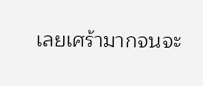เลยเศร้ามากจนจะ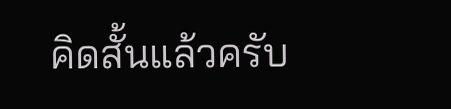คิดสั้นแล้วครับ